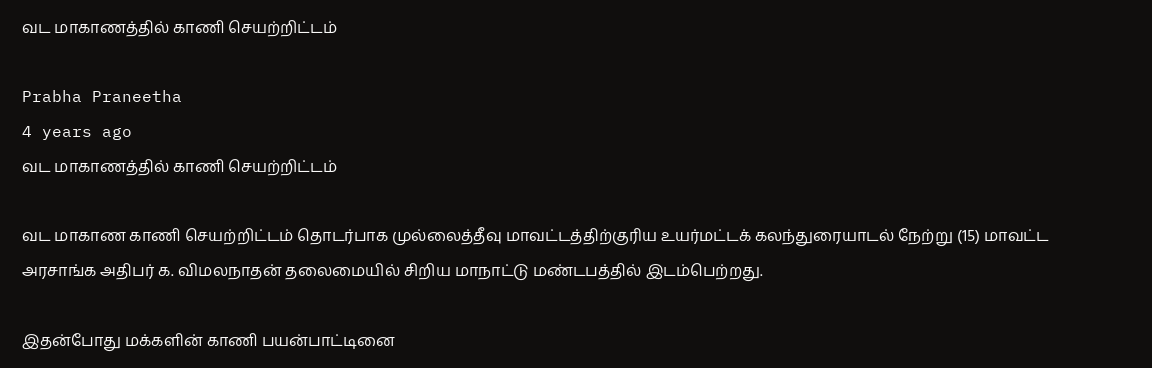வட மாகாணத்தில் காணி செயற்றிட்டம்

Prabha Praneetha
4 years ago
வட மாகாணத்தில் காணி செயற்றிட்டம்

வட மாகாண காணி செயற்றிட்டம் தொடர்பாக முல்லைத்தீவு மாவட்டத்திற்குரிய உயர்மட்டக் கலந்துரையாடல் நேற்று (15) மாவட்ட அரசாங்க அதிபர் க. விமலநாதன் தலைமையில் சிறிய மாநாட்டு மண்டபத்தில் இடம்பெற்றது.

இதன்போது மக்களின் காணி பயன்பாட்டினை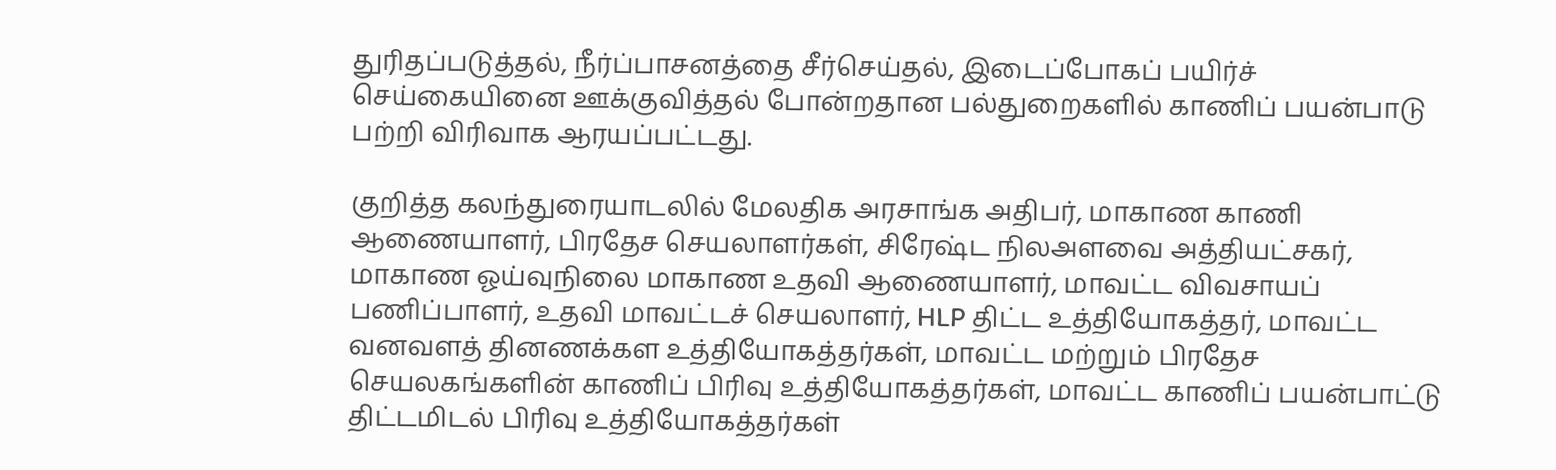துரிதப்படுத்தல், நீர்ப்பாசனத்தை சீர்செய்தல், இடைப்போகப் பயிர்ச் செய்கையினை ஊக்குவித்தல் போன்றதான பல்துறைகளில் காணிப் பயன்பாடு பற்றி விரிவாக ஆரயப்பட்டது.

குறித்த கலந்துரையாடலில் மேலதிக அரசாங்க அதிபர், மாகாண காணி ஆணையாளர், பிரதேச செயலாளர்கள், சிரேஷ்ட நிலஅளவை அத்தியட்சகர், மாகாண ஓய்வுநிலை மாகாண உதவி ஆணையாளர், மாவட்ட விவசாயப் பணிப்பாளர், உதவி மாவட்டச் செயலாளர், HLP திட்ட உத்தியோகத்தர், மாவட்ட வனவளத் தினணக்கள உத்தியோகத்தர்கள், மாவட்ட மற்றும் பிரதேச செயலகங்களின் காணிப் பிரிவு உத்தியோகத்தர்கள், மாவட்ட காணிப் பயன்பாட்டு திட்டமிடல் பிரிவு உத்தியோகத்தர்கள்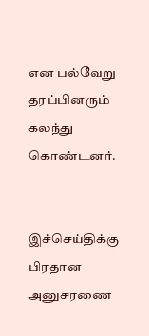என பல்வேறு தரப்பினரும் கலந்து கொண்டனர்.


இச்செய்திக்கு பிரதான அனுசரணை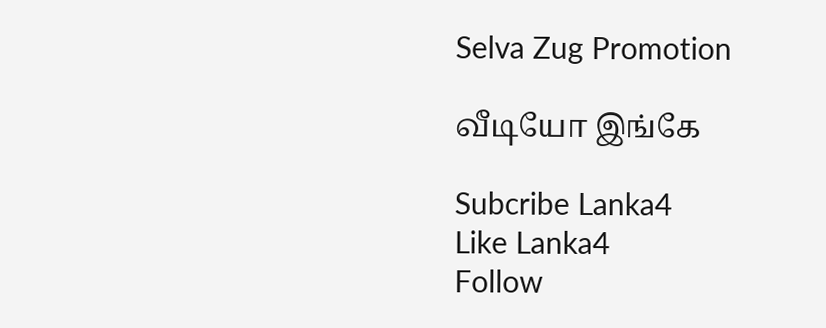Selva Zug Promotion

வீடியோ இங்கே

Subcribe Lanka4
Like Lanka4
Follow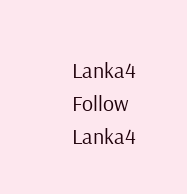Lanka4
Follow Lanka4